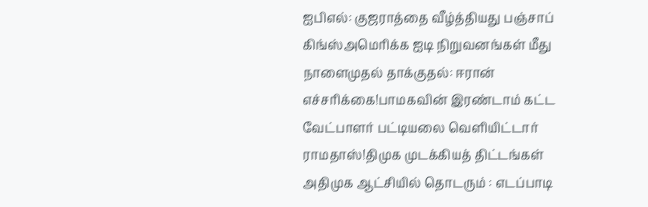ஐபிஎல்: குஜராத்தை வீழ்த்தியது பஞ்சாப் கிங்ஸ்அமெரிக்க ஐடி நிறுவனங்கள் மீது நாளைமுதல் தாக்குதல்: ஈரான் எச்சரிக்கை!பாமகவின் இரண்டாம் கட்ட வேட்பாளர் பட்டியலை வெளியிட்டார் ராமதாஸ்!திமுக முடக்கியத் திட்டங்கள் அதிமுக ஆட்சியில் தொடரும் : எடப்பாடி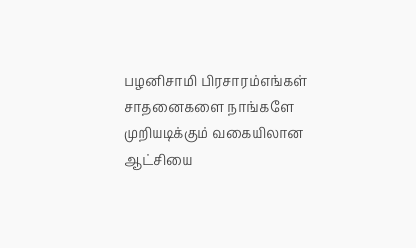பழனிசாமி பிரசாரம்எங்கள் சாதனைகளை நாங்களே முறியடிக்கும் வகையிலான ஆட்சியை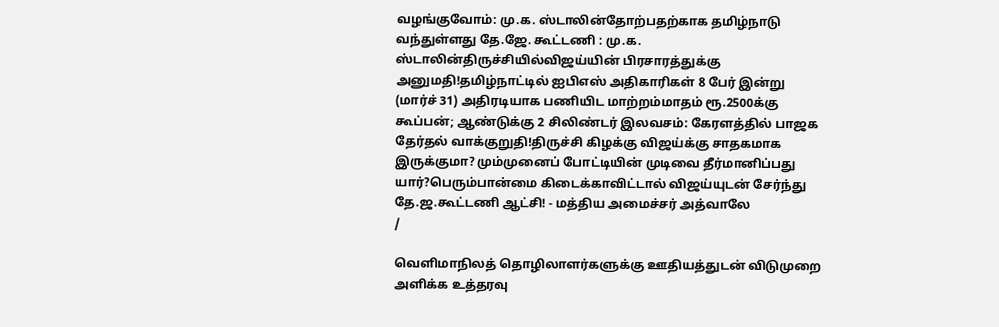வழங்குவோம்: மு.க. ஸ்டாலின்தோற்பதற்காக தமிழ்நாடு வந்துள்ளது தே.ஜே. கூட்டணி : மு.க. ஸ்டாலின்திருச்சியில்விஜய்யின் பிரசாரத்துக்கு அனுமதி!தமிழ்நாட்டில் ஐபிஎஸ் அதிகாரிகள் 8 பேர் இன்று (மார்ச் 31) அதிரடியாக பணியிட மாற்றம்மாதம் ரூ.2500க்கு கூப்பன்; ஆண்டுக்கு 2 சிலிண்டர் இலவசம்: கேரளத்தில் பாஜக தேர்தல் வாக்குறுதி!திருச்சி கிழக்கு விஜய்க்கு சாதகமாக இருக்குமா? மும்முனைப் போட்டியின் முடிவை தீர்மானிப்பது யார்?பெரும்பான்மை கிடைக்காவிட்டால் விஜய்யுடன் சேர்ந்து தே.ஜ.கூட்டணி ஆட்சி! - மத்திய அமைச்சர் அத்வாலே
/

வெளிமாநிலத் தொழிலாளர்களுக்கு ஊதியத்துடன் விடுமுறை அளிக்க உத்தரவு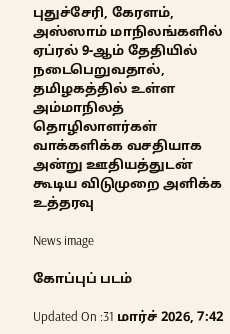புதுச்சேரி, கேரளம், அஸ்ஸாம் மாநிலங்களில் ஏப்ரல் 9-ஆம் தேதியில் நடைபெறுவதால், தமிழகத்தில் உள்ள அம்மாநிலத் தொழிலாளர்கள் வாக்களிக்க வசதியாக அன்று ஊதியத்துடன் கூடிய விடுமுறை அளிக்க உத்தரவு

News image

கோப்புப் படம்

Updated On :31 மார்ச் 2026, 7:42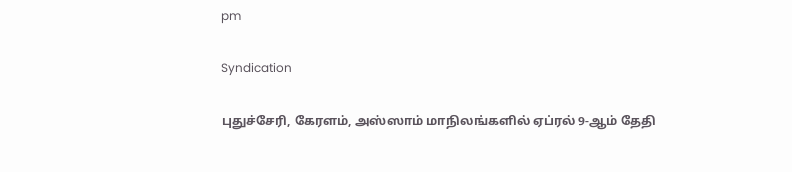pm

Syndication

புதுச்சேரி, கேரளம், அஸ்ஸாம் மாநிலங்களில் ஏப்ரல் 9-ஆம் தேதி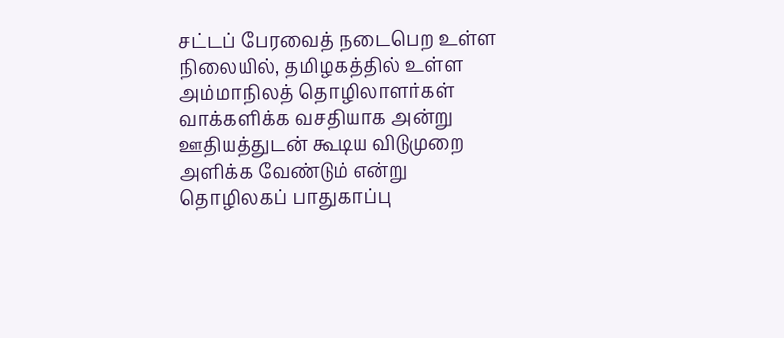சட்டப் பேரவைத் நடைபெற உள்ள நிலையில், தமிழகத்தில் உள்ள அம்மாநிலத் தொழிலாளர்கள் வாக்களிக்க வசதியாக அன்று ஊதியத்துடன் கூடிய விடுமுறை அளிக்க வேண்டும் என்று தொழிலகப் பாதுகாப்பு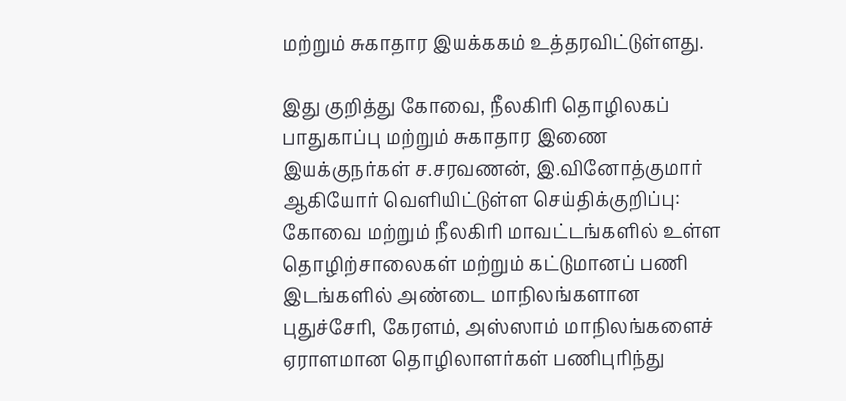மற்றும் சுகாதார இயக்ககம் உத்தரவிட்டுள்ளது.

இது குறித்து கோவை, நீலகிரி தொழிலகப் பாதுகாப்பு மற்றும் சுகாதார இணை இயக்குநர்கள் ச.சரவணன், இ.வினோத்குமார் ஆகியோர் வெளியிட்டுள்ள செய்திக்குறிப்பு: கோவை மற்றும் நீலகிரி மாவட்டங்களில் உள்ள தொழிற்சாலைகள் மற்றும் கட்டுமானப் பணி இடங்களில் அண்டை மாநிலங்களான புதுச்சேரி, கேரளம், அஸ்ஸாம் மாநிலங்களைச் ஏராளமான தொழிலாளர்கள் பணிபுரிந்து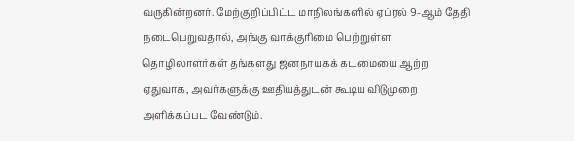வருகின்றனர். மேற்குறிப்பிட்ட மாநிலங்களில் ஏப்ரல் 9-ஆம் தேதி நடைபெறுவதால், அங்கு வாக்குரிமை பெற்றுள்ள தொழிலாளர்கள் தங்களது ஜனநாயகக் கடமையை ஆற்ற ஏதுவாக, அவர்களுக்கு ஊதியத்துடன் கூடிய விடுமுறை அளிக்கப்பட வேண்டும்.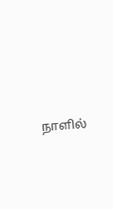நாளில்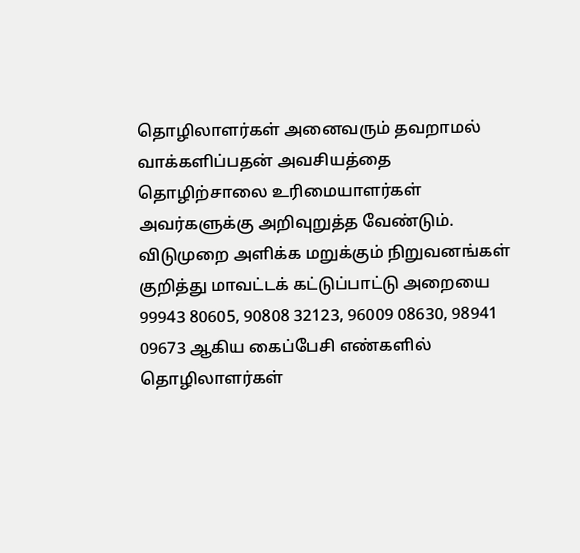தொழிலாளர்கள் அனைவரும் தவறாமல் வாக்களிப்பதன் அவசியத்தை தொழிற்சாலை உரிமையாளர்கள் அவர்களுக்கு அறிவுறுத்த வேண்டும். விடுமுறை அளிக்க மறுக்கும் நிறுவனங்கள் குறித்து மாவட்டக் கட்டுப்பாட்டு அறையை 99943 80605, 90808 32123, 96009 08630, 98941 09673 ஆகிய கைப்பேசி எண்களில் தொழிலாளர்கள்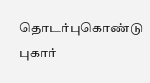தொடர்புகொண்டு புகார்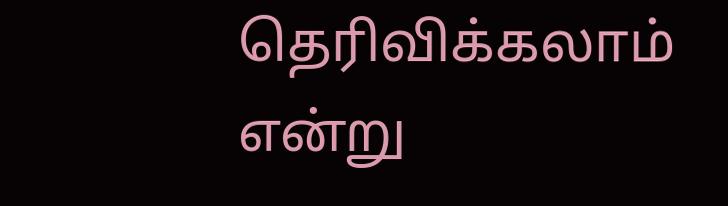தெரிவிக்கலாம் என்று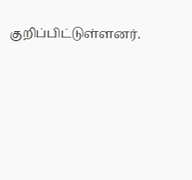குறிப்பிட்டுள்ளனர்.